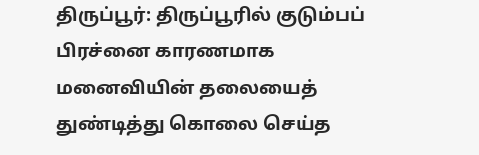திருப்பூர்: திருப்பூரில் குடும்பப் பிரச்னை காரணமாக மனைவியின் தலையைத் துண்டித்து கொலை செய்த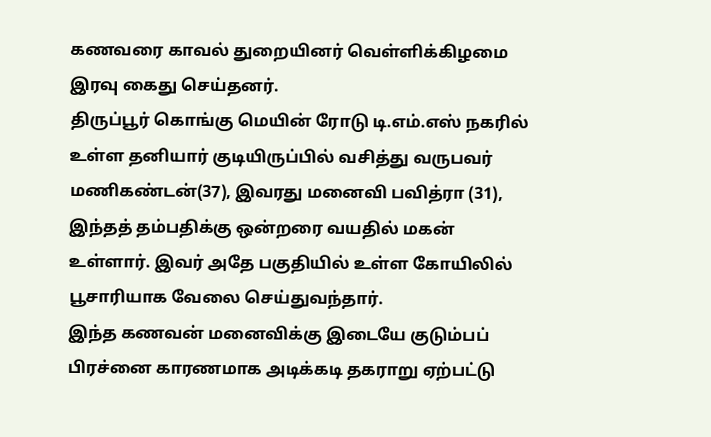கணவரை காவல் துறையினர் வெள்ளிக்கிழமை இரவு கைது செய்தனர்.
திருப்பூர் கொங்கு மெயின் ரோடு டி.எம்.எஸ் நகரில் உள்ள தனியார் குடியிருப்பில் வசித்து வருபவர் மணிகண்டன்(37), இவரது மனைவி பவித்ரா (31), இந்தத் தம்பதிக்கு ஒன்றரை வயதில் மகன் உள்ளார். இவர் அதே பகுதியில் உள்ள கோயிலில் பூசாரியாக வேலை செய்துவந்தார்.
இந்த கணவன் மனைவிக்கு இடையே குடும்பப் பிரச்னை காரணமாக அடிக்கடி தகராறு ஏற்பட்டு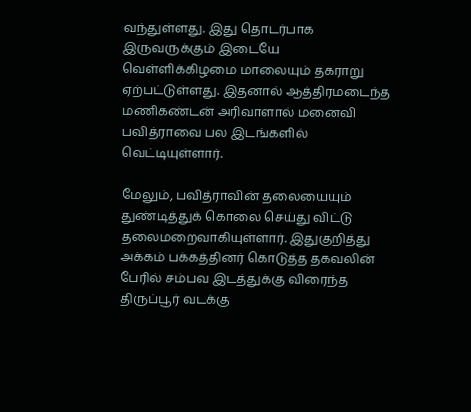வந்துள்ளது. இது தொடர்பாக இருவருக்கும் இடையே வெள்ளிக்கிழமை மாலையும் தகராறு ஏற்பட்டுள்ளது. இதனால் ஆத்திரமடைந்த மணிகண்டன் அரிவாளால் மனைவி பவித்ராவை பல இடங்களில் வெட்டியுள்ளார்.

மேலும், பவித்ராவின் தலையையும் துண்டித்துக் கொலை செய்து விட்டு தலைமறைவாகியுள்ளார். இதுகுறித்து அக்கம் பக்கத்தினர் கொடுத்த தகவலின் பேரில் சம்பவ இடத்துக்கு விரைந்த திருப்பூர் வடக்கு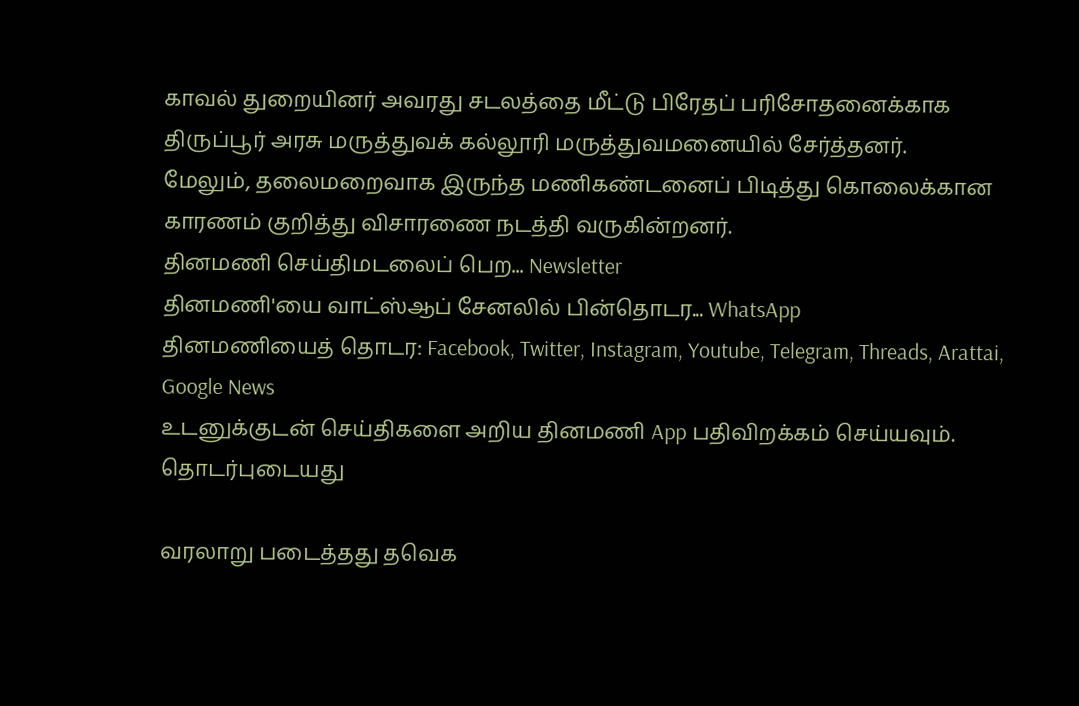காவல் துறையினர் அவரது சடலத்தை மீட்டு பிரேதப் பரிசோதனைக்காக திருப்பூர் அரசு மருத்துவக் கல்லூரி மருத்துவமனையில் சேர்த்தனர்.
மேலும், தலைமறைவாக இருந்த மணிகண்டனைப் பிடித்து கொலைக்கான காரணம் குறித்து விசாரணை நடத்தி வருகின்றனர்.
தினமணி செய்திமடலைப் பெற... Newsletter
தினமணி'யை வாட்ஸ்ஆப் சேனலில் பின்தொடர... WhatsApp
தினமணியைத் தொடர: Facebook, Twitter, Instagram, Youtube, Telegram, Threads, Arattai, Google News
உடனுக்குடன் செய்திகளை அறிய தினமணி App பதிவிறக்கம் செய்யவும்.
தொடர்புடையது

வரலாறு படைத்தது தவெக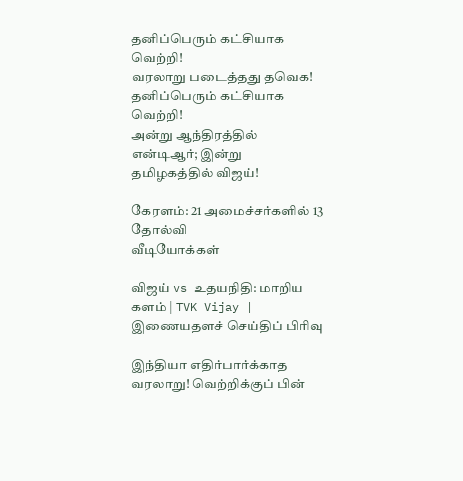தனிப்பெரும் கட்சியாக வெற்றி!
வரலாறு படைத்தது தவெக! தனிப்பெரும் கட்சியாக வெற்றி!
அன்று ஆந்திரத்தில் என்டிஆர்; இன்று தமிழகத்தில் விஜய்!

கேரளம்: 21 அமைச்சர்களில் 13 தோல்வி
வீடியோக்கள்

விஜய் vs உதயநிதி: மாறிய களம் | TVK Vijay |
இணையதளச் செய்திப் பிரிவு

இந்தியா எதிர்பார்க்காத வரலாறு! வெற்றிக்குப் பின்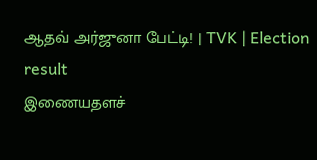ஆதவ் அர்ஜுனா பேட்டி! | TVK | Election result
இணையதளச்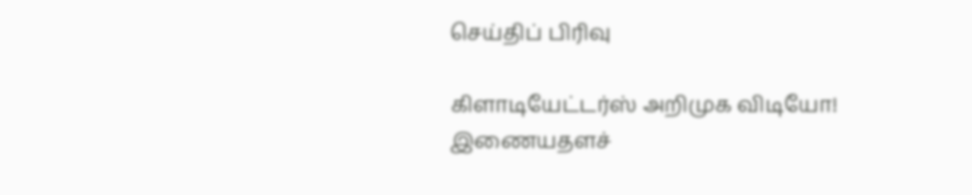செய்திப் பிரிவு

கிளாடியேட்டர்ஸ் அறிமுக விடியோ!
இணையதளச்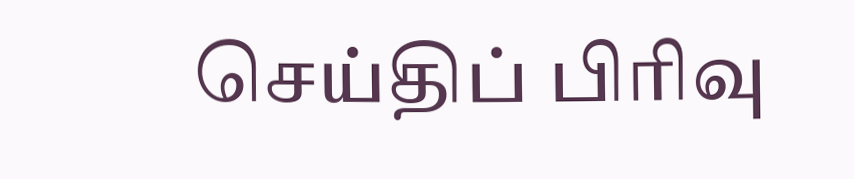செய்திப் பிரிவு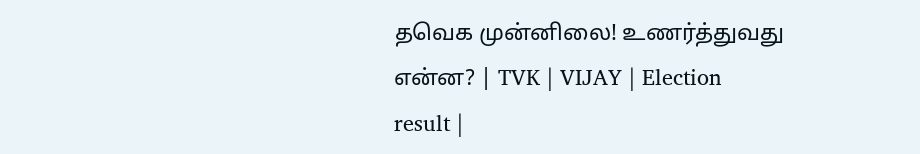தவெக முன்னிலை! உணர்த்துவது என்ன? | TVK | VIJAY | Election result |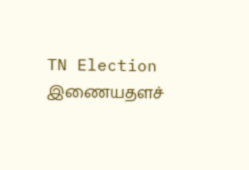TN Election
இணையதளச்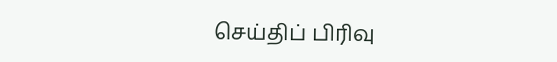செய்திப் பிரிவு